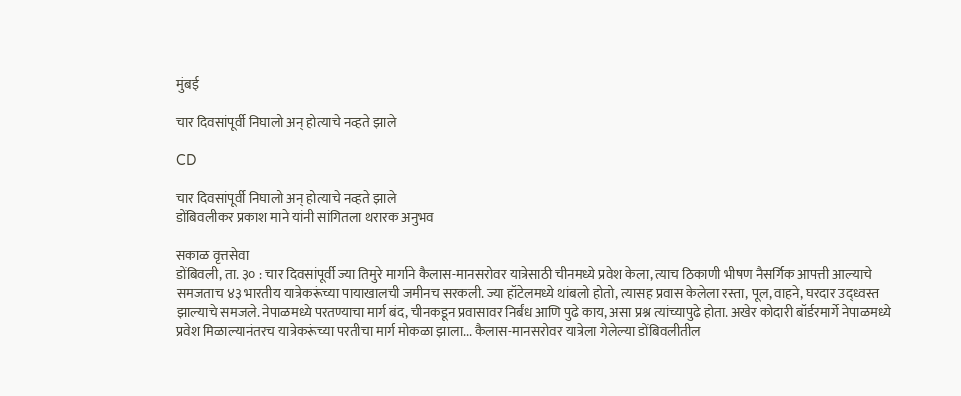मुंबई

चार दिवसांपूर्वी निघालो अन् होत्याचे नव्हते झाले

CD

चार दिवसांपूर्वी निघालो अन् होत्याचे नव्हते झाले
डोंबिवलीकर प्रकाश माने यांनी सांगितला थरारक अनुभव

सकाळ वृत्तसेवा
डोंबिवली, ता. ३० : चार दिवसांपूर्वी ज्या तिमुरे मार्गाने कैलास-मानसरोवर यात्रेसाठी चीनमध्ये प्रवेश केला, त्याच ठिकाणी भीषण नैसर्गिक आपत्ती आल्याचे समजताच ४३ भारतीय यात्रेकरूंच्या पायाखालची जमीनच सरकली. ज्या हॉटेलमध्ये थांबलो होतो, त्यासह प्रवास केलेला रस्ता, पूल, वाहने, घरदार उद्ध्वस्त झाल्याचे समजले. नेपाळमध्ये परतण्याचा मार्ग बंद, चीनकडून प्रवासावर निर्बंध आणि पुढे काय, असा प्रश्न त्यांच्यापुढे होता. अखेर कोदारी बॉर्डरमार्गे नेपाळमध्ये प्रवेश मिळाल्यानंतरच यात्रेकरूंच्या परतीचा मार्ग मोकळा झाला... कैलास-मानसरोवर यात्रेला गेलेल्या डोंबिवलीतील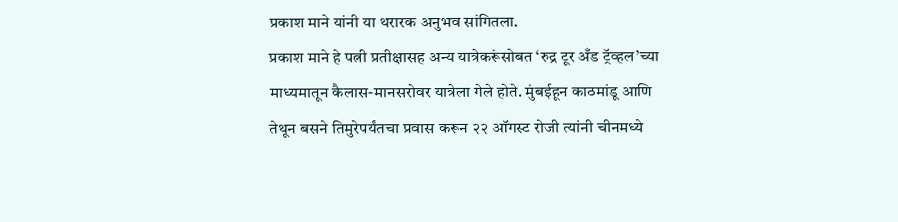प्रकाश माने यांनी या थरारक अनुभव सांगितला.
प्रकाश माने हे पत्नी प्रतीक्षासह अन्य यात्रेकरूंसोबत ‘रुद्र टूर अँड ट्रॅव्हल’च्या माध्यमातून कैलास-मानसरोवर यात्रेला गेले होते. मुंबईहून काठमांडू आणि तेथून बसने तिमुरेपर्यंतचा प्रवास करून २२ ऑगस्ट रोजी त्यांनी चीनमध्ये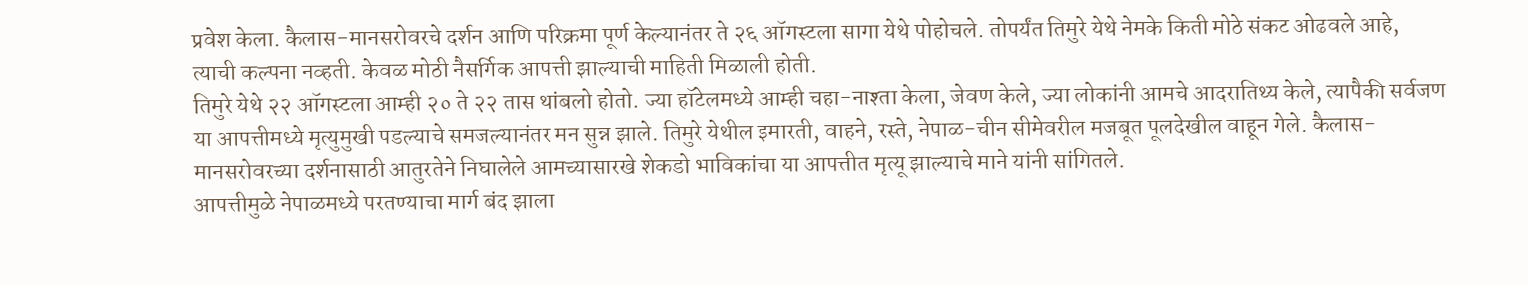प्रवेश केला. कैलास-मानसरोवरचे दर्शन आणि परिक्रमा पूर्ण केल्यानंतर ते २६ ऑगस्टला सागा येथे पोहोचले. तोपर्यंत तिमुरे येथे नेमके किती मोठे संकट ओढवले आहे, त्याची कल्पना नव्हती. केवळ मोठी नैसर्गिक आपत्ती झाल्याची माहिती मिळाली होती.
तिमुरे येथे २२ ऑगस्टला आम्ही २० ते २२ तास थांबलो होतो. ज्या हॉटेलमध्ये आम्ही चहा-नाश्ता केला, जेवण केले, ज्या लोकांनी आमचे आदरातिथ्य केले, त्यापैकी सर्वजण या आपत्तीमध्ये मृत्युमुखी पडल्याचे समजल्यानंतर मन सुन्न झाले. तिमुरे येथील इमारती, वाहने, रस्ते, नेपाळ-चीन सीमेवरील मजबूत पूलदेखील वाहून गेले. कैलास-मानसरोवरच्या दर्शनासाठी आतुरतेने निघालेले आमच्यासारखे शेकडो भाविकांचा या आपत्तीत मृत्यू झाल्याचे माने यांनी सांगितले.
आपत्तीमुळे नेपाळमध्ये परतण्याचा मार्ग बंद झाला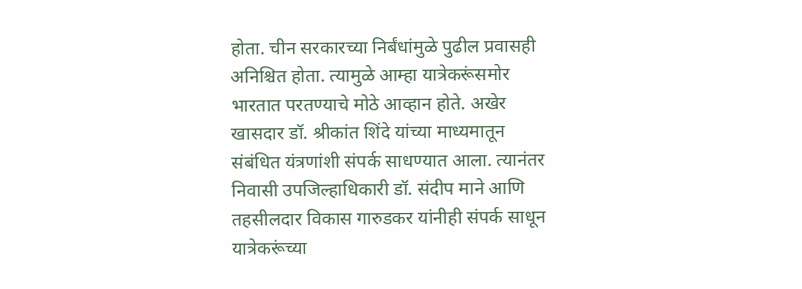होता. चीन सरकारच्या निर्बंधांमुळे पुढील प्रवासही अनिश्चित होता. त्यामुळे आम्हा यात्रेकरूंसमोर भारतात परतण्याचे मोठे आव्हान होते. अखेर खासदार डॉ. श्रीकांत शिंदे यांच्या माध्यमातून संबंधित यंत्रणांशी संपर्क साधण्यात आला. त्यानंतर निवासी उपजिल्हाधिकारी डॉ. संदीप माने आणि तहसीलदार विकास गारुडकर यांनीही संपर्क साधून यात्रेकरूंच्या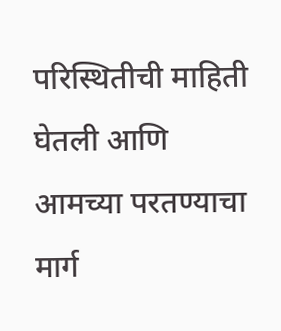परिस्थितीची माहिती घेतली आणि आमच्या परतण्याचा मार्ग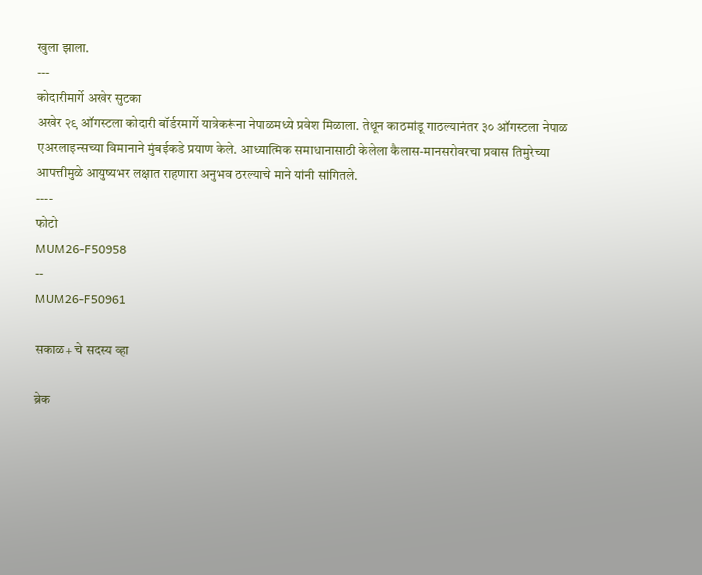खुला झाला.
---
कोदारीमार्गे अखेर सुटका
अखेर २९ ऑगस्टला कोदारी बॉर्डरमार्गे यात्रेकरूंना नेपाळमध्ये प्रवेश मिळाला. तेथून काठमांडू गाठल्यानंतर ३० ऑगस्टला नेपाळ एअरलाइन्सच्या विमानाने मुंबईकडे प्रयाण केले. आध्यात्मिक समाधानासाठी केलेला कैलास-मानसरोवरचा प्रवास तिमुरेच्या आपत्तीमुळे आयुष्यभर लक्षात राहणारा अनुभव ठरल्याचे माने यांनी सांगितले.
----
फोटो
MUM26-F50958
--
MUM26-F50961

सकाळ+ चे सदस्य व्हा

ब्रेक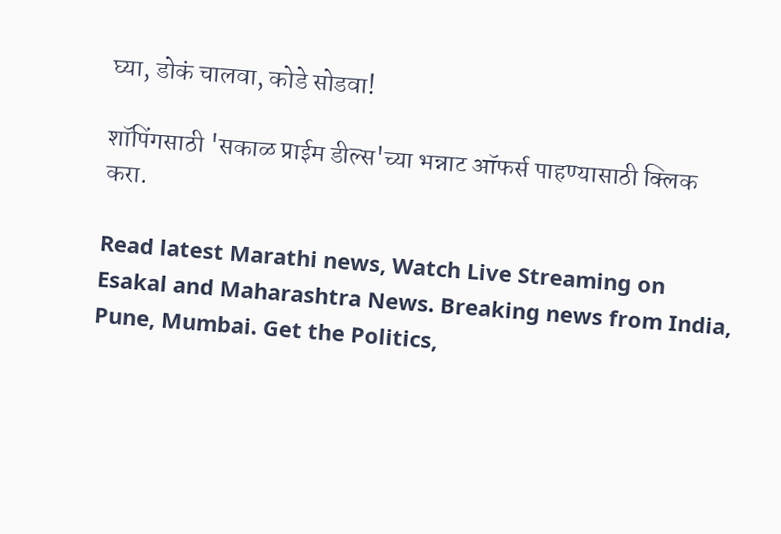घ्या, डोकं चालवा, कोडे सोडवा!

शॉपिंगसाठी 'सकाळ प्राईम डील्स'च्या भन्नाट ऑफर्स पाहण्यासाठी क्लिक करा.

Read latest Marathi news, Watch Live Streaming on Esakal and Maharashtra News. Breaking news from India, Pune, Mumbai. Get the Politics,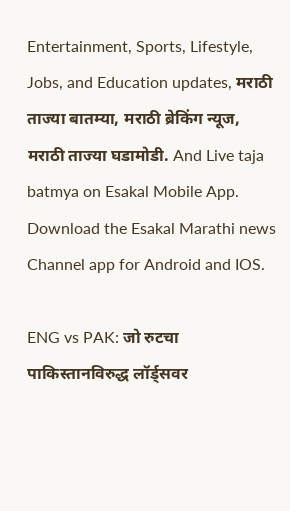Entertainment, Sports, Lifestyle, Jobs, and Education updates, मराठी ताज्या बातम्या, मराठी ब्रेकिंग न्यूज, मराठी ताज्या घडामोडी. And Live taja batmya on Esakal Mobile App. Download the Esakal Marathi news Channel app for Android and IOS.

ENG vs PAK: जो रुटचा पाकिस्तानविरुद्ध लॉर्ड्सवर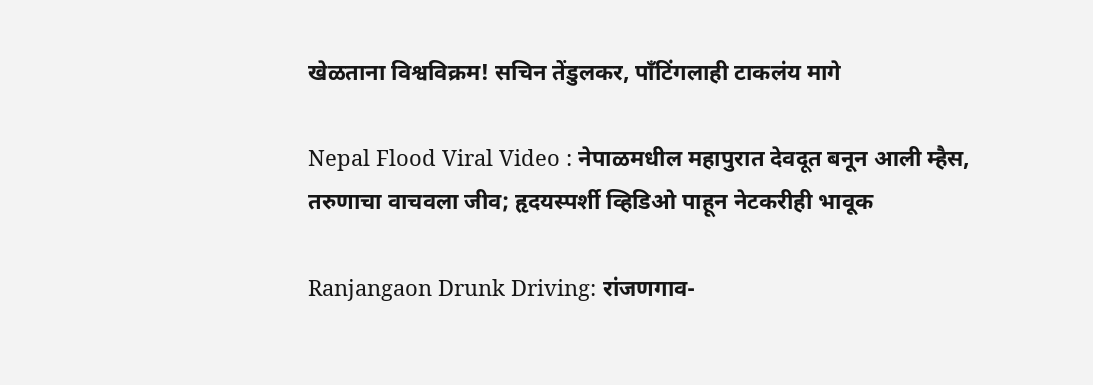खेळताना विश्वविक्रम! सचिन तेंडुलकर, पाँटिंगलाही टाकलंय मागे

Nepal Flood Viral Video : नेपाळमधील महापुरात देवदूत बनून आली म्हैस, तरुणाचा वाचवला जीव; हृदयस्पर्शी व्हिडिओ पाहून नेटकरीही भावूक

Ranjangaon Drunk Driving: रांजणगाव-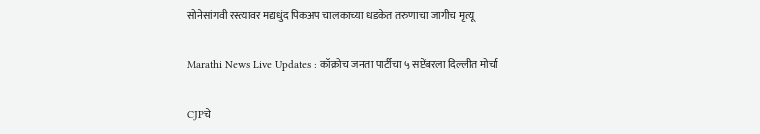सोनेसांगवी रस्त्यावर मद्यधुंद पिकअप चालकाच्या धडकेत तरुणाचा जागीच मृत्यू

Marathi News Live Updates : कॉक्रोच जनता पार्टीचा ५ सप्टेंबरला दिल्लीत मोर्चा

CJPचे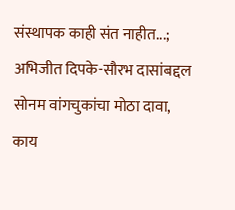संस्थापक काही संत नाहीत...; अभिजीत दिपके-सौरभ दासांबद्दल सोनम वांगचुकांचा मोठा दावा, काय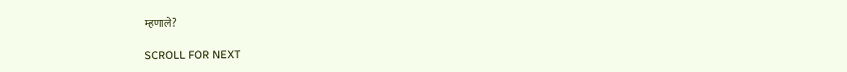म्हणाले?

SCROLL FOR NEXT